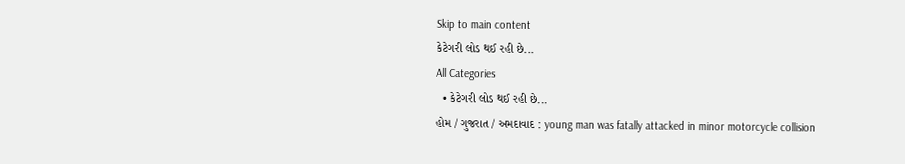Skip to main content
કેટેગરી લોડ થઈ રહી છે...
All Categories
  • કેટેગરી લોડ થઈ રહી છે...
હોમ / ગુજરાત / અમદાવાદ : young man was fatally attacked in minor motorcycle collision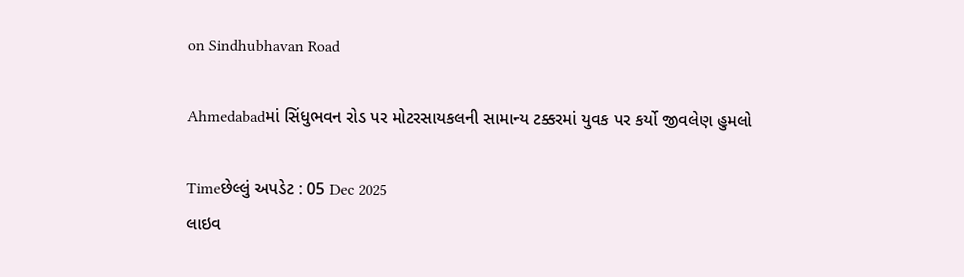on Sindhubhavan Road

Ahmedabadમાં સિંધુભવન રોડ પર મોટરસાયકલની સામાન્ય ટક્કરમાં યુવક પર કર્યો જીવલેણ હુમલો

Timeછેલ્લું અપડેટ : 05 Dec 2025
લાઇવ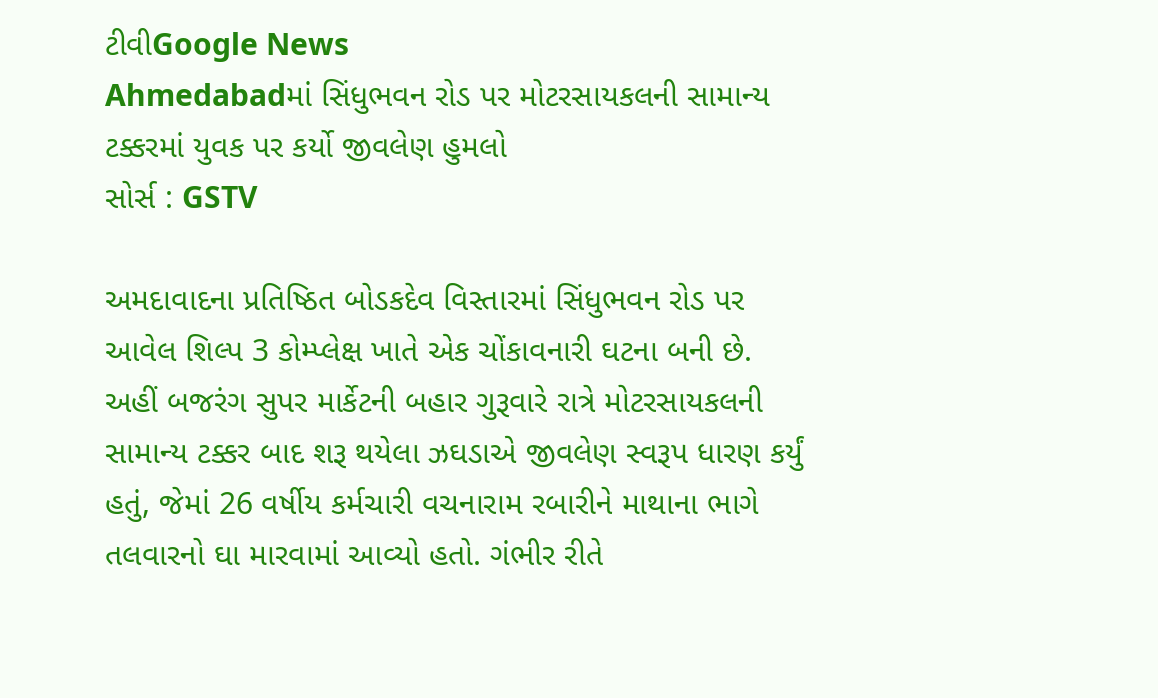ટીવીGoogle News
Ahmedabadમાં સિંધુભવન રોડ પર મોટરસાયકલની સામાન્ય ટક્કરમાં યુવક પર કર્યો જીવલેણ હુમલો
સોર્સ : GSTV

અમદાવાદના પ્રતિષ્ઠિત બોડકદેવ વિસ્તારમાં સિંધુભવન રોડ પર આવેલ શિલ્પ 3 કોમ્પ્લેક્ષ ખાતે એક ચોંકાવનારી ઘટના બની છે. અહીં બજરંગ સુપર માર્કેટની બહાર ગુરૂવારે રાત્રે મોટરસાયકલની સામાન્ય ટક્કર બાદ શરૂ થયેલા ઝઘડાએ જીવલેણ સ્વરૂપ ધારણ કર્યું હતું, જેમાં 26 વર્ષીય કર્મચારી વચનારામ રબારીને માથાના ભાગે તલવારનો ઘા મારવામાં આવ્યો હતો. ગંભીર રીતે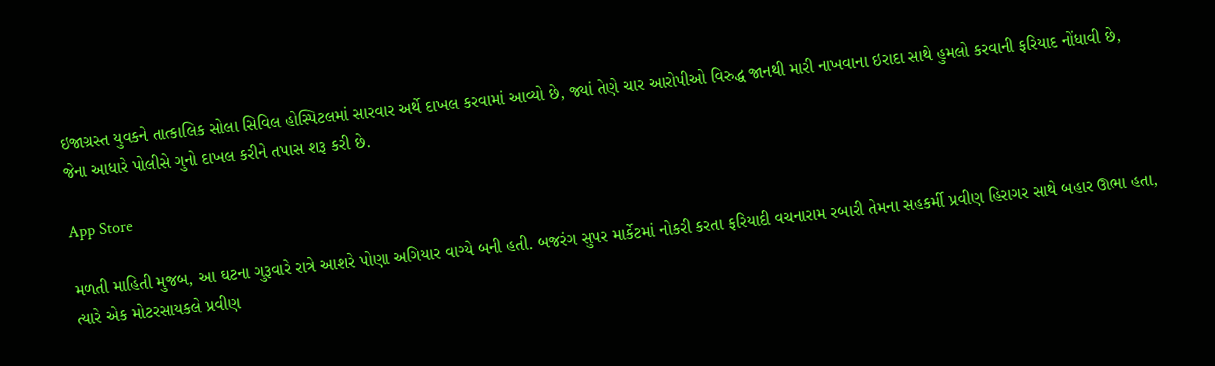ઇજાગ્રસ્ત યુવકને તાત્કાલિક સોલા સિવિલ હોસ્પિટલમાં સારવાર અર્થે દાખલ કરવામાં આવ્યો છે, જ્યાં તેણે ચાર આરોપીઓ વિરુદ્ધ જાનથી મારી નાખવાના ઇરાદા સાથે હુમલો કરવાની ફરિયાદ નોંધાવી છે, જેના આધારે પોલીસે ગુનો દાખલ કરીને તપાસ શરૂ કરી છે.

App Store

મળતી માહિતી મુજબ, આ ઘટના ગુરૂવારે રાત્રે આશરે પોણા અગિયાર વાગ્યે બની હતી. બજરંગ સુપર માર્કેટમાં નોકરી કરતા ફરિયાદી વચનારામ રબારી તેમના સહકર્મી પ્રવીણ હિરાગર સાથે બહાર ઊભા હતા, ત્યારે એક મોટરસાયકલે પ્રવીણ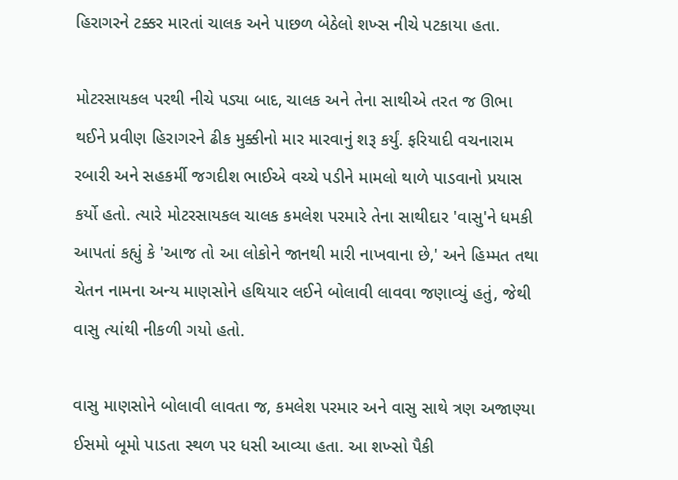હિરાગરને ટક્કર મારતાં ચાલક અને પાછળ બેઠેલો શખ્સ નીચે પટકાયા હતા.

મોટરસાયકલ પરથી નીચે પડ્યા બાદ, ચાલક અને તેના સાથીએ તરત જ ઊભા થઈને પ્રવીણ હિરાગરને ઢીક મુક્કીનો માર મારવાનું શરૂ કર્યું. ફરિયાદી વચનારામ રબારી અને સહકર્મી જગદીશ ભાઈએ વચ્ચે પડીને મામલો થાળે પાડવાનો પ્રયાસ કર્યો હતો. ત્યારે મોટરસાયકલ ચાલક કમલેશ પરમારે તેના સાથીદાર 'વાસુ'ને ધમકી આપતાં કહ્યું કે 'આજ તો આ લોકોને જાનથી મારી નાખવાના છે,' અને હિમ્મત તથા ચેતન નામના અન્ય માણસોને હથિયાર લઈને બોલાવી લાવવા જણાવ્યું હતું, જેથી વાસુ ત્યાંથી નીકળી ગયો હતો.

વાસુ માણસોને બોલાવી લાવતા જ, કમલેશ પરમાર અને વાસુ સાથે ત્રણ અજાણ્યા ઈસમો બૂમો પાડતા સ્થળ પર ધસી આવ્યા હતા. આ શખ્સો પૈકી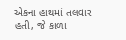એકના હાથમાં તલવાર હતી, જે કાળા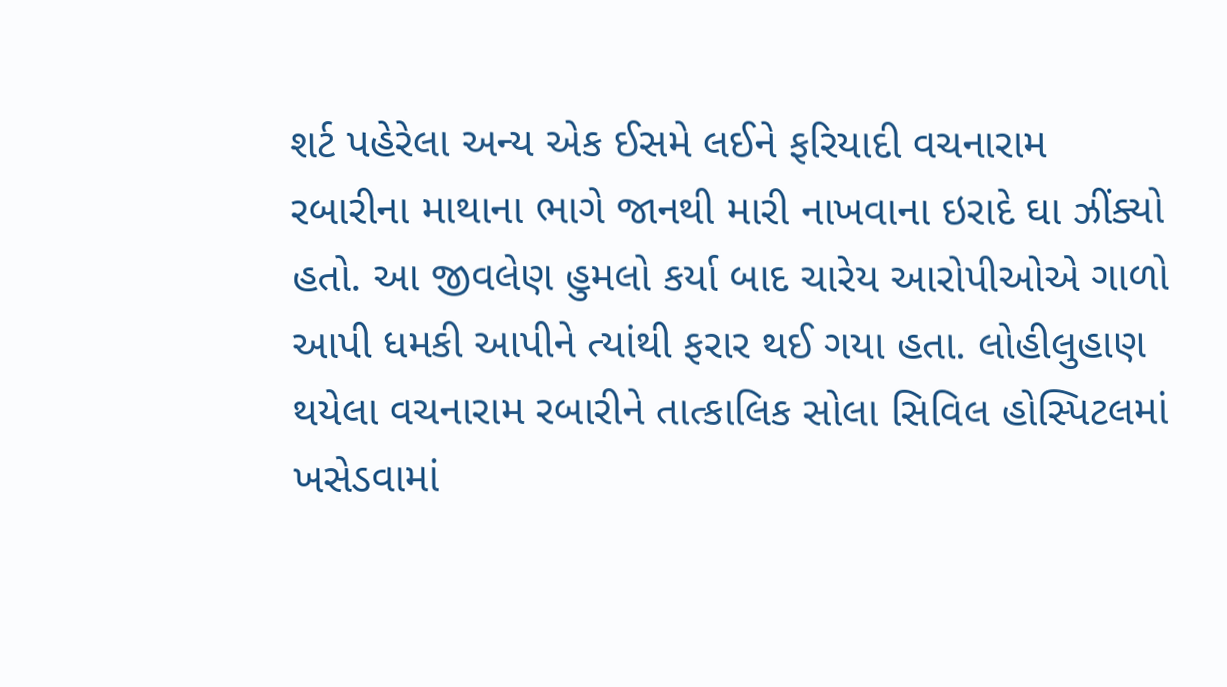શર્ટ પહેરેલા અન્ય એક ઈસમે લઈને ફરિયાદી વચનારામ રબારીના માથાના ભાગે જાનથી મારી નાખવાના ઇરાદે ઘા ઝીંક્યો હતો. આ જીવલેણ હુમલો કર્યા બાદ ચારેય આરોપીઓએ ગાળો આપી ધમકી આપીને ત્યાંથી ફરાર થઈ ગયા હતા. લોહીલુહાણ થયેલા વચનારામ રબારીને તાત્કાલિક સોલા સિવિલ હોસ્પિટલમાં ખસેડવામાં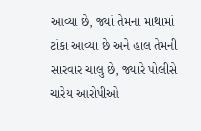આવ્યા છે, જ્યાં તેમના માથામાં ટાંકા આવ્યા છે અને હાલ તેમની સારવાર ચાલુ છે, જ્યારે પોલીસે ચારેય આરોપીઓ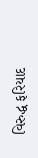વિરુદ્ધ ફરિયાદ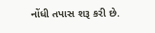નોંધી તપાસ શરૂ કરી છે.